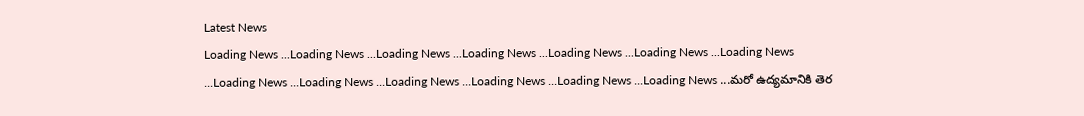Latest News
Loading News ...Loading News ...Loading News ...Loading News ...Loading News ...Loading News ...Loading News ...Loading News ...Loading News ...Loading News ...Loading News ...Loading News ...Loading News ...మరో ఉద్యమానికి తెర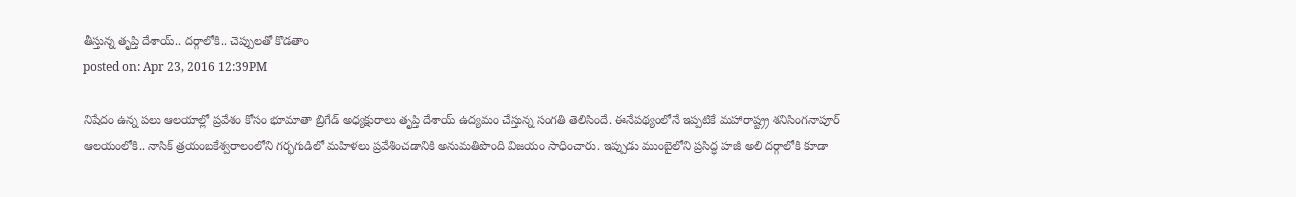తీస్తున్న తృప్తి దేశాయ్.. దర్గాలోకి.. చెప్పులతో కొడతాం
posted on: Apr 23, 2016 12:39PM

నిషేదం ఉన్న పలు ఆలయాల్లో ప్రవేశం కోసం భూమాతా బ్రిగేడ్ అధ్యక్షురాలు తృప్తి దేశాయ్ ఉద్యమం చేస్తున్న సంగతి తెలిసిందే. ఈనేపథ్యంలోనే ఇప్పటికే మహారాష్ట్ర్ర శనిసింగనాపూర్ ఆలయంలోకి.. నాసిక్ త్రయంబకేశ్వరాలంలోని గర్భగుడిలో మహిళలు ప్రవేశించడానికి అనుమతిపొంది విజయం సాధించారు. ఇప్పుడు ముంబైలోని ప్రసిద్ధ హజీ అలి దర్గాలోకి కూడా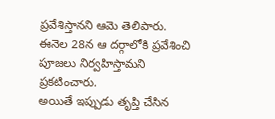ప్రవేశిస్తానని ఆమె తెలిపారు. ఈనెల 28న ఆ దర్గాలోకి ప్రవేశించి పూజలు నిర్వహిస్తామని ప్రకటించారు.
అయితే ఇప్పుడు తృప్తి చేసిన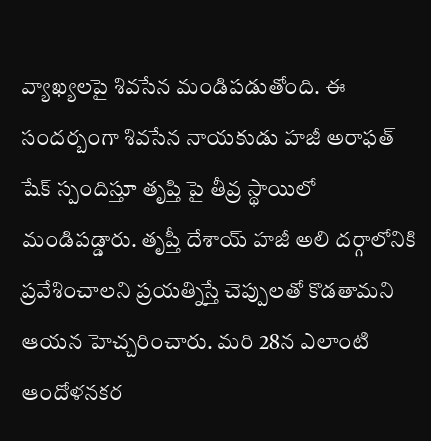వ్యాఖ్యలపై శివసేన మండిపడుతోంది. ఈ సందర్బంగా శివసేన నాయకుడు హజీ అరాఫత్ షేక్ స్పందిస్తూ తృప్తి పై తీవ్ర స్థాయిలో మండిపడ్డారు. తృప్తీ దేశాయ్ హజీ అలి దర్గాలోనికి ప్రవేశించాలని ప్రయత్నిస్తే చెప్పులతో కొడతామని ఆయన హెచ్చరించారు. మరి 28న ఎలాంటి ఆందోళనకర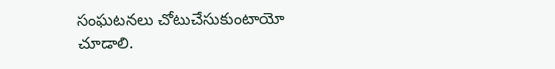సంఘటనలు చోటుచేసుకుంటాయో చూడాలి.